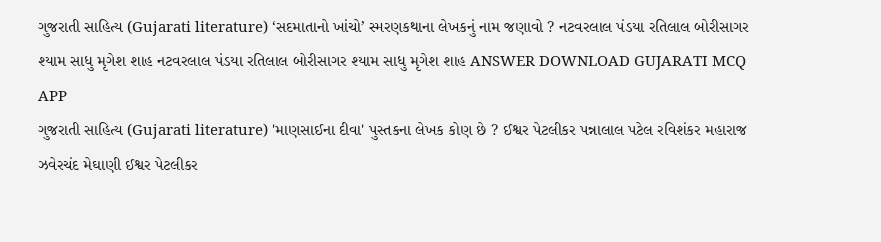ગુજરાતી સાહિત્ય (Gujarati literature) ‘સદમાતાનો ખાંચો’ સ્મરણકથાના લેખકનું નામ જણાવો ? નટવરલાલ પંડયા રતિલાલ બોરીસાગર શ્યામ સાધુ મૃગેશ શાહ નટવરલાલ પંડયા રતિલાલ બોરીસાગર શ્યામ સાધુ મૃગેશ શાહ ANSWER DOWNLOAD GUJARATI MCQ APP
ગુજરાતી સાહિત્ય (Gujarati literature) 'માણસાઈના દીવા' પુસ્તકના લેખક કોણ છે ? ઈશ્વર પેટલીકર પન્નાલાલ પટેલ રવિશંકર મહારાજ ઝવેરચંદ મેઘાણી ઈશ્વર પેટલીકર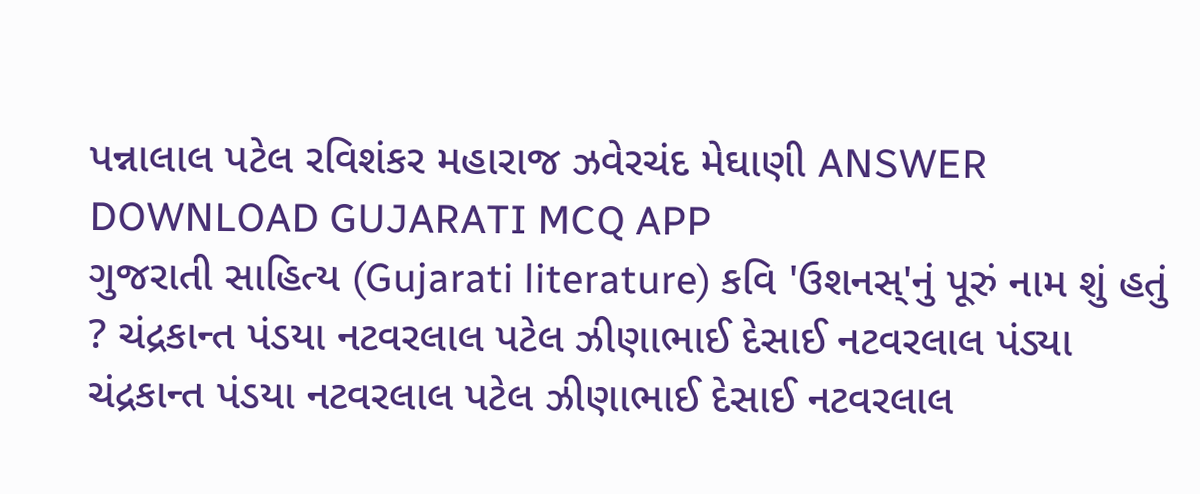પન્નાલાલ પટેલ રવિશંકર મહારાજ ઝવેરચંદ મેઘાણી ANSWER DOWNLOAD GUJARATI MCQ APP
ગુજરાતી સાહિત્ય (Gujarati literature) કવિ 'ઉશનસ્'નું પૂરું નામ શું હતું ? ચંદ્રકાન્ત પંડયા નટવરલાલ પટેલ ઝીણાભાઈ દેસાઈ નટવરલાલ પંડ્યા ચંદ્રકાન્ત પંડયા નટવરલાલ પટેલ ઝીણાભાઈ દેસાઈ નટવરલાલ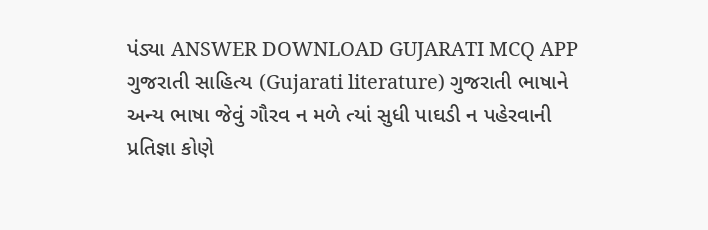પંડ્યા ANSWER DOWNLOAD GUJARATI MCQ APP
ગુજરાતી સાહિત્ય (Gujarati literature) ગુજરાતી ભાષાને અન્ય ભાષા જેવું ગૌરવ ન મળે ત્યાં સુધી પાઘડી ન પહેરવાની પ્રતિજ્ઞા કોણે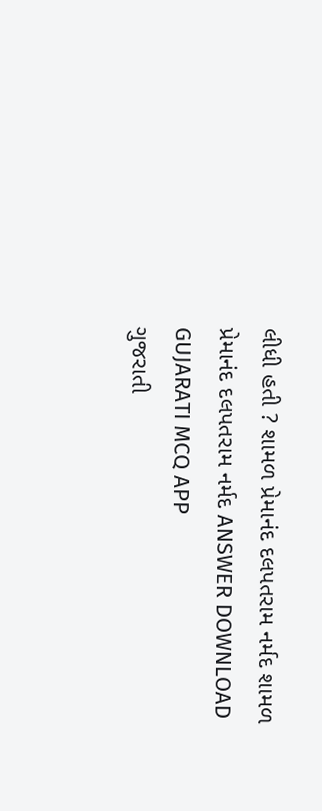લીધી હતી ? શામળ પ્રેમાનંદ દલપતરામ નર્મદ શામળ પ્રેમાનંદ દલપતરામ નર્મદ ANSWER DOWNLOAD GUJARATI MCQ APP
ગુજરાતી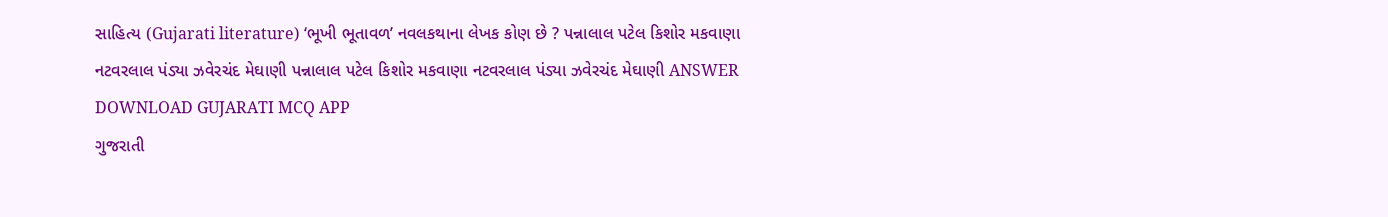સાહિત્ય (Gujarati literature) ‘ભૂખી ભૂતાવળ’ નવલકથાના લેખક કોણ છે ? પન્નાલાલ પટેલ કિશોર મકવાણા નટવરલાલ પંડ્યા ઝવેરચંદ મેઘાણી પન્નાલાલ પટેલ કિશોર મકવાણા નટવરલાલ પંડ્યા ઝવેરચંદ મેઘાણી ANSWER DOWNLOAD GUJARATI MCQ APP
ગુજરાતી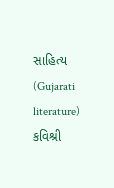સાહિત્ય (Gujarati literature) કવિશ્રી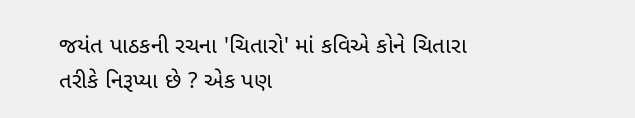જયંત પાઠકની રચના 'ચિતારો' માં કવિએ કોને ચિતારા તરીકે નિરૂપ્યા છે ? એક પણ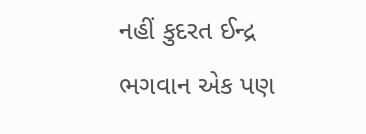નહીં કુદરત ઈન્દ્ર ભગવાન એક પણ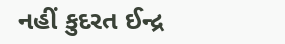નહીં કુદરત ઈન્દ્ર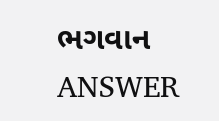ભગવાન ANSWER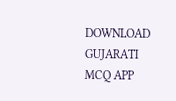DOWNLOAD GUJARATI MCQ APP